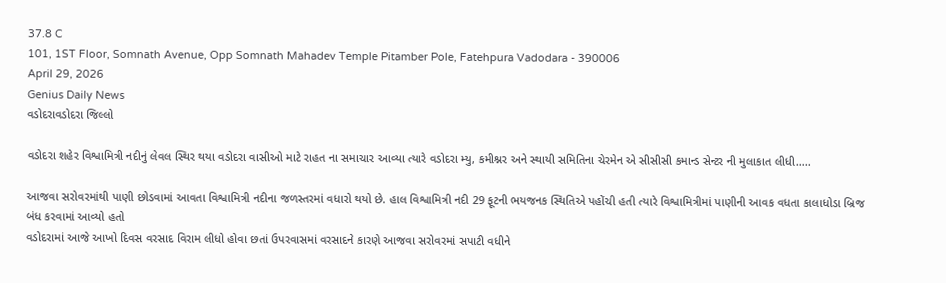37.8 C
101, 1ST Floor, Somnath Avenue, Opp Somnath Mahadev Temple Pitamber Pole, Fatehpura Vadodara - 390006
April 29, 2026
Genius Daily News
વડોદરાવડોદરા જિલ્લો

વડોદરા શહેર વિશ્વામિત્રી નદીનું લેવલ સ્થિર થયા વડોદરા વાસીઓ માટે રાહત ના સમાચાર આવ્યા ત્યારે વડોદરા મ્યુ, કમીશ્નર અને સ્થાયી સમિતિના ચેરમેન એ સીસીસી કમાન્ડ સેન્ટર ની મુલાકાત લીધી…..

આજવા સરોવરમાંથી પાણી છોડવામાં આવતા વિશ્વામિત્રી નદીના જળસ્તરમાં વધારો થયો છે. હાલ વિશ્વામિત્રી નદી 29 ફૂટની ભયજનક સ્થિતિએ પહોંચી હતી ત્યારે વિશ્વામિત્રીમાં પાણીની આવક વધતા કાલાધોડા બ્રિજ બંધ કરવામાં આવ્યો હતો
વડોદરામાં આજે આખો દિવસ વરસાદ વિરામ લીધો હોવા છતાં ઉપરવાસમાં વરસાદને કારણે આજવા સરોવરમાં સપાટી વધીને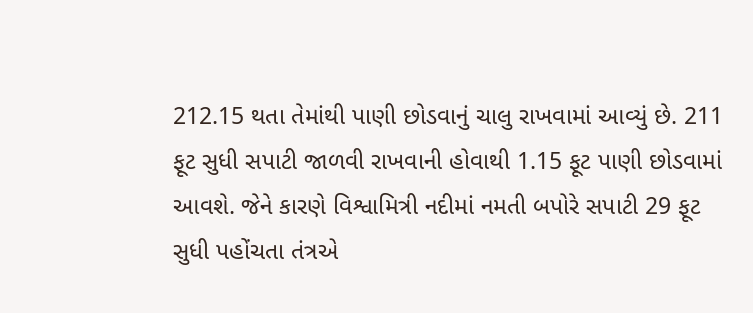212.15 થતા તેમાંથી પાણી છોડવાનું ચાલુ રાખવામાં આવ્યું છે. 211 ફૂટ સુધી સપાટી જાળવી રાખવાની હોવાથી 1.15 ફૂટ પાણી છોડવામાં આવશે. જેને કારણે વિશ્વામિત્રી નદીમાં નમતી બપોરે સપાટી 29 ફૂટ સુધી પહોંચતા તંત્રએ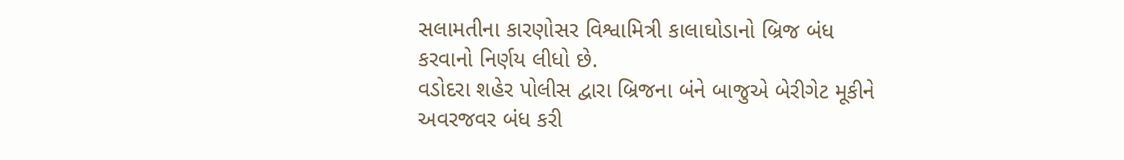સલામતીના કારણોસર વિશ્વામિત્રી કાલાઘોડાનો બ્રિજ બંધ કરવાનો નિર્ણય લીધો છે.
વડોદરા શહેર પોલીસ દ્વારા બ્રિજના બંને બાજુએ બેરીગેટ મૂકીને અવરજવર બંધ કરી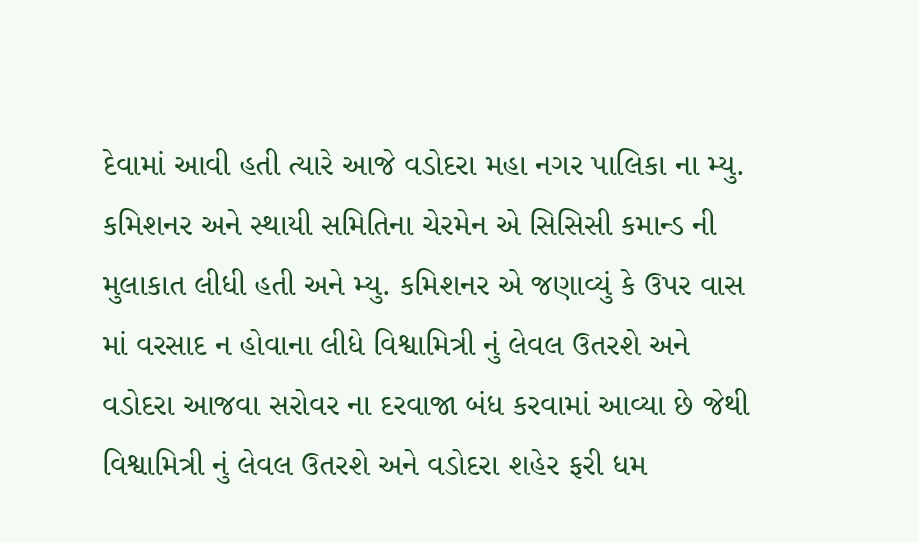દેવામાં આવી હતી ત્યારે આજે વડોદરા મહા નગર પાલિકા ના મ્યુ. કમિશનર અને સ્થાયી સમિતિના ચેરમેન એ સિસિસી કમાન્ડ ની મુલાકાત લીધી હતી અને મ્યુ. કમિશનર એ જણાવ્યું કે ઉપર વાસ માં વરસાદ ન હોવાના લીધે વિશ્વામિત્રી નું લેવલ ઉતરશે અને વડોદરા આજવા સરોવર ના દરવાજા બંધ કરવામાં આવ્યા છે જેથી વિશ્વામિત્રી નું લેવલ ઉતરશે અને વડોદરા શહેર ફરી ધમ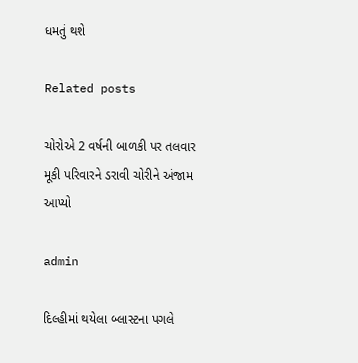ધમતું થશે

Related posts

ચોરોએ 2 વર્ષની બાળકી પર તલવાર મૂકી પરિવારને ડરાવી ચોરીને અંજામ આપ્યો

admin

દિલ્હીમાં થયેલા બ્લાસ્ટના પગલે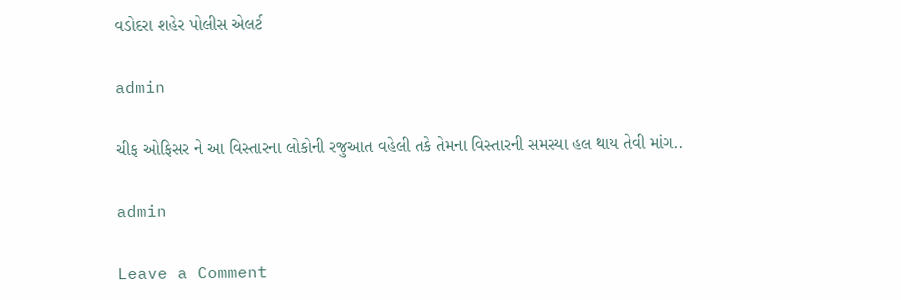વડોદરા શહેર પોલીસ એલર્ટ

admin

ચીફ ઓફિસર ને આ વિસ્તારના લોકોની રજુઆત વહેલી તકે તેમના વિસ્તારની સમસ્યા હલ થાય તેવી માંગ..

admin

Leave a Comment